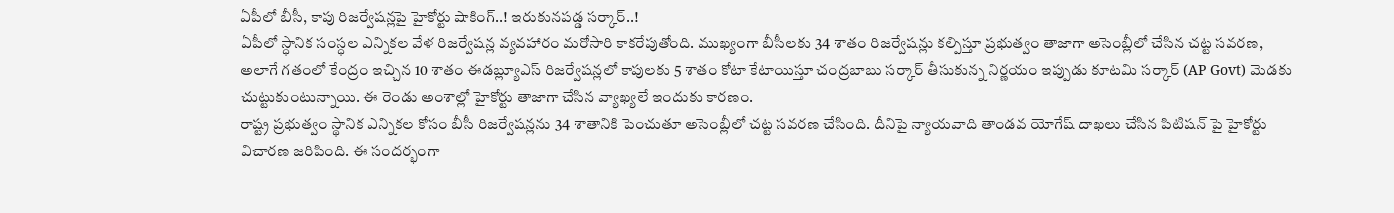ఏపీలో బీసీ, కాపు రిజర్వేషన్లపై హైకోర్టు షాకింగ్..! ఇరుకునపడ్డ సర్కార్..!
ఏపీలో స్ధానిక సంస్ధల ఎన్నికల వేళ రిజర్వేషన్ల వ్యవహారం మరోసారి కాకరేపుతోంది. ముఖ్యంగా బీసీలకు 34 శాతం రిజర్వేషన్లు కల్పిస్తూ ప్రభుత్వం తాజాగా అసెంబ్లీలో చేసిన చట్ట సవరణ, అలాగే గతంలో కేంద్రం ఇచ్చిన 10 శాతం ఈడబ్ల్యూఎస్ రిజర్వేషన్లలో కాపులకు 5 శాతం కోటా కేటాయిస్తూ చంద్రబాబు సర్కార్ తీసుకున్న నిర్ణయం ఇప్పుడు కూటమి సర్కార్ (AP Govt) మెడకు చుట్టుకుంటున్నాయి. ఈ రెండు అంశాల్లో హైకోర్టు తాజాగా చేసిన వ్యాఖ్యలే ఇందుకు కారణం.
రాష్ట్ర ప్రభుత్వం స్థానిక ఎన్నికల కోసం బీసీ రిజర్వేషన్లను 34 శాతానికి పెంచుతూ అసెంబ్లీలో చట్ట సవరణ చేసింది. దీనిపై న్యాయవాది తాండవ యోగేష్ దాఖలు చేసిన పిటిషన్ పై హైకోర్టు విచారణ జరిపింది. ఈ సందర్భంగా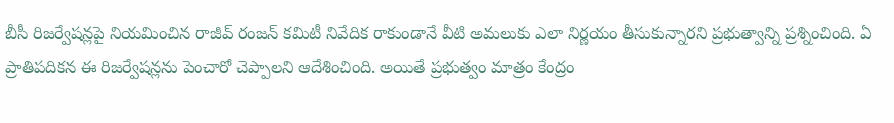బీసీ రిజర్వేషన్లపై నియమించిన రాజీవ్ రంజన్ కమిటీ నివేదిక రాకుండానే వీటి అమలుకు ఎలా నిర్ణయం తీసుకున్నారని ప్రభుత్వాన్ని ప్రశ్నించింది. ఏ ప్రాతిపదికన ఈ రిజర్వేషన్లను పెంచారో చెప్పాలని ఆదేశించింది. అయితే ప్రభుత్వం మాత్రం కేంద్రం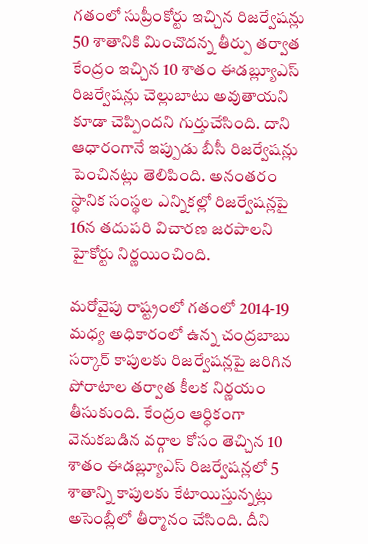గతంలో సుప్రీంకోర్టు ఇచ్చిన రిజర్వేషన్లు 50 శాతానికి మించొదన్న తీర్పు తర్వాత కేంద్రం ఇచ్చిన 10 శాతం ఈడబ్ల్యూఎస్ రిజర్వేషన్లు చెల్లుబాటు అవుతాయని కూడా చెప్పిందని గుర్తుచేసింది. దాని ఆధారంగానే ఇప్పుడు బీసీ రిజర్వేషన్లు పెంచినట్లు తెలిపింది. అనంతరం స్థానిక సంస్థల ఎన్నికల్లో రిజర్వేషన్లపై 16న తదుపరి విచారణ జరపాలని హైకోర్టు నిర్ణయించింది.

మరోవైపు రాష్ట్రంలో గతంలో 2014-19 మధ్య అధికారంలో ఉన్న చంద్రబాబు సర్కార్ కాపులకు రిజర్వేషన్లపై జరిగిన పోరాటాల తర్వాత కీలక నిర్ణయం తీసుకుంది. కేంద్రం ఆర్ధికంగా వెనుకబడిన వర్గాల కోసం తెచ్చిన 10 శాతం ఈడబ్ల్యూఎస్ రిజర్వేషన్లలో 5 శాతాన్ని కాపులకు కేటాయిస్తున్నట్లు అసెంబ్లీలో తీర్మానం చేసింది. దీని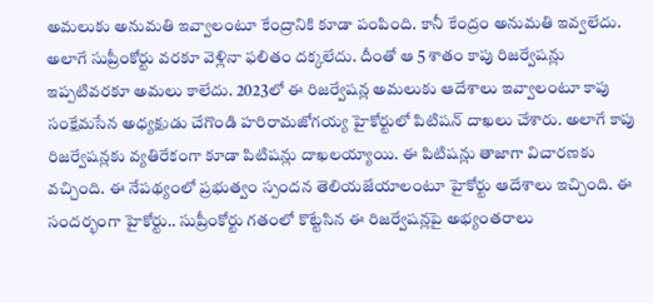అమలుకు అనుమతి ఇవ్వాలంటూ కేంద్రానికి కూడా పంపింది. కానీ కేంద్రం అనుమతి ఇవ్వలేదు. అలాగే సుప్రీంకోర్టు వరకూ వెళ్లినా ఫలితం దక్కలేదు. దీంతో ఆ 5 శాతం కాపు రిజర్వేషన్లు ఇప్పటివరకూ అమలు కాలేదు. 2023లో ఈ రిజర్వేషన్ల అమలుకు ఆదేశాలు ఇవ్వాలంటూ కాపు సంక్షేమసేన అధ్యక్షుడు చేగొండి హరిరామజోగయ్య హైకోర్టులో పిటిషన్ దాఖలు చేశారు. అలాగే కాపు రిజర్వేషన్లకు వ్యతిరేకంగా కూడా పిటిషన్లు దాఖలయ్యాయి. ఈ పిటిషన్లు తాజాగా విచారణకు వచ్చింది. ఈ నేపథ్యంలో ప్రభుత్వం స్పందన తెలియజేయాలంటూ హైకోర్టు ఆదేశాలు ఇచ్చింది. ఈ సందర్భంగా హైకోర్టు.. సుప్రీంకోర్టు గతంలో కొట్టేసిన ఈ రిజర్వేషన్లపై అభ్యంతరాలు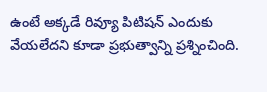ఉంటే అక్కడే రివ్యూ పిటిషన్ ఎందుకు వేయలేదని కూడా ప్రభుత్వాన్ని ప్రశ్నించింది.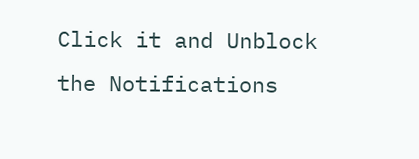Click it and Unblock the Notifications